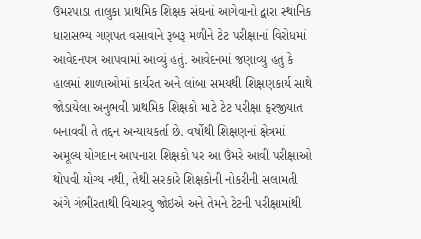ઉમરપાડા તાલુકા પ્રાથમિક શિક્ષક સંઘનાં આગેવાનો દ્વારા સ્થાનિક ધારાસભ્ય ગણપત વસાવાને રૂબરૂ મળીને ટેટ પરીક્ષાનાં વિરોધમાં આવેદનપત્ર આપવામાં આવ્યું હતું. આવેદનમાં જણાવ્યુ હતુ કે હાલમાં શાળાઓમાં કાર્યરત અને લાંબા સમયથી શિક્ષણકાર્ય સાથે જોડાયેલા અનુભવી પ્રાથમિક શિક્ષકો માટે ટેટ પરીક્ષા ફરજીયાત બનાવવી તે તદ્દન અન્યાયકર્તા છે. વર્ષોથી શિક્ષણનાં ક્ષેત્રમાં અમૂલ્ય યોગદાન આપનારા શિક્ષકો પર આ ઉંમરે આવી પરીક્ષાઓ થોપવી યોગ્ય નથી, તેથી સરકારે શિક્ષકોની નોકરીની સલામતી અંગે ગંભીરતાથી વિચારવુ જોઇએ અને તેમને ટેટની પરીક્ષામાંથી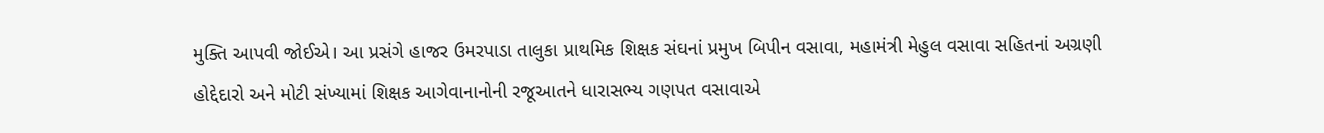મુક્તિ આપવી જોઈએ। આ પ્રસંગે હાજર ઉમરપાડા તાલુકા પ્રાથમિક શિક્ષક સંઘનાં પ્રમુખ બિપીન વસાવા, મહામંત્રી મેહુલ વસાવા સહિતનાં અગ્રણી હોદ્દેદારો અને મોટી સંખ્યામાં શિક્ષક આગેવાનાનોની રજૂઆતને ધારાસભ્ય ગણપત વસાવાએ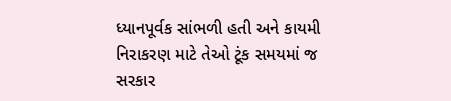ધ્યાનપૂર્વક સાંભળી હતી અને કાયમી નિરાકરણ માટે તેઓ ટૂંક સમયમાં જ સરકાર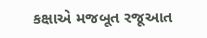કક્ષાએ મજબૂત રજૂઆત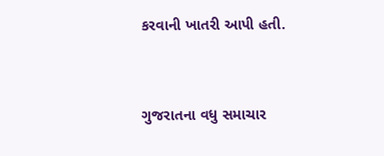કરવાની ખાતરી આપી હતી.


ગુજરાતના વધુ સમાચાર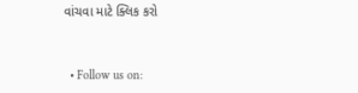વાંચવા માટે ક્લિક કરો


  • Follow us on: